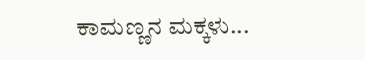ಕಾಮಣ್ಣನ ಮಕ್ಕಳು...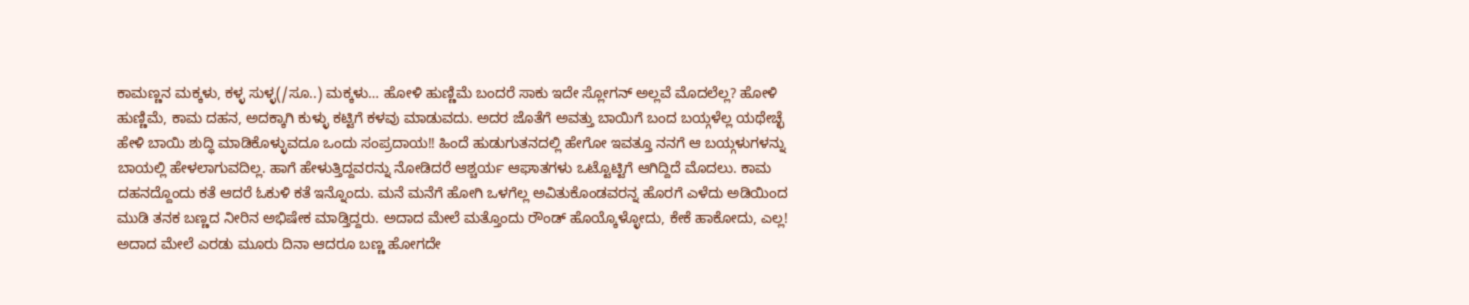ಕಾಮಣ್ಣನ ಮಕ್ಕಳು, ಕಳ್ಳ ಸುಳ್ಳ(/ಸೂ..) ಮಕ್ಕಳು… ಹೋಳಿ ಹುಣ್ಣಿಮೆ ಬಂದರೆ ಸಾಕು ಇದೇ ಸ್ಲೋಗನ್ ಅಲ್ಲವೆ ಮೊದಲೆಲ್ಲ? ಹೋಳಿ ಹುಣ್ಣಿಮೆ, ಕಾಮ ದಹನ, ಅದಕ್ಕಾಗಿ ಕುಳ್ಳು ಕಟ್ಟಿಗೆ ಕಳವು ಮಾಡುವದು. ಅದರ ಜೊತೆಗೆ ಅವತ್ತು ಬಾಯಿಗೆ ಬಂದ ಬಯ್ಗಳೆಲ್ಲ ಯಥೇಚ್ಛೆ ಹೇಳಿ ಬಾಯಿ ಶುದ್ಧಿ ಮಾಡಿಕೊಳ್ಳುವದೂ ಒಂದು ಸಂಪ್ರದಾಯ!! ಹಿಂದೆ ಹುಡುಗುತನದಲ್ಲಿ ಹೇಗೋ ಇವತ್ತೂ ನನಗೆ ಆ ಬಯ್ಗಳುಗಳನ್ನು ಬಾಯಲ್ಲಿ ಹೇಳಲಾಗುವದಿಲ್ಲ. ಹಾಗೆ ಹೇಳುತ್ತಿದ್ದವರನ್ನು ನೋಡಿದರೆ ಆಶ್ಚರ್ಯ ಆಘಾತಗಳು ಒಟ್ಟೊಟ್ಟಿಗೆ ಆಗಿದ್ದಿದೆ ಮೊದಲು. ಕಾಮ ದಹನದ್ದೊಂದು ಕತೆ ಆದರೆ ಓಕುಳಿ ಕತೆ ಇನ್ನೊಂದು. ಮನೆ ಮನೆಗೆ ಹೋಗಿ ಒಳಗೆಲ್ಲ ಅವಿತುಕೊಂಡವರನ್ನ ಹೊರಗೆ ಎಳೆದು ಅಡಿಯಿಂದ ಮುಡಿ ತನಕ ಬಣ್ಣದ ನೀರಿನ ಅಭಿಷೇಕ ಮಾಡ್ತಿದ್ದರು. ಅದಾದ ಮೇಲೆ ಮತ್ತೊಂದು ರೌಂಡ್ ಹೊಯ್ಕೊಳ್ಳೋದು, ಕೇಕೆ ಹಾಕೋದು, ಎಲ್ಲ! ಅದಾದ ಮೇಲೆ ಎರಡು ಮೂರು ದಿನಾ ಆದರೂ ಬಣ್ಣ ಹೋಗದೇ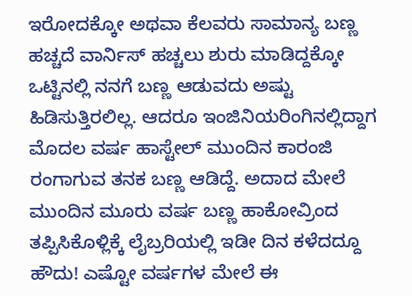ಇರೋದಕ್ಕೋ ಅಥವಾ ಕೆಲವರು ಸಾಮಾನ್ಯ ಬಣ್ಣ ಹಚ್ಚದೆ ವಾರ್ನಿಸ್ ಹಚ್ಚಲು ಶುರು ಮಾಡಿದ್ದಕ್ಕೋ ಒಟ್ಟಿನಲ್ಲಿ ನನಗೆ ಬಣ್ಣ ಆಡುವದು ಅಷ್ಟು ಹಿಡಿಸುತ್ತಿರಲಿಲ್ಲ. ಆದರೂ ಇಂಜಿನಿಯರಿಂಗಿನಲ್ಲಿದ್ದಾಗ ಮೊದಲ ವರ್ಷ ಹಾಸ್ಟೇಲ್ ಮುಂದಿನ ಕಾರಂಜಿ ರಂಗಾಗುವ ತನಕ ಬಣ್ಣ ಆಡಿದ್ದೆ. ಅದಾದ ಮೇಲೆ ಮುಂದಿನ ಮೂರು ವರ್ಷ ಬಣ್ಣ ಹಾಕೋವ್ರಿಂದ ತಪ್ಪಿಸಿಕೊಳ್ಲಿಕ್ಕೆ ಲೈಬ್ರರಿಯಲ್ಲಿ ಇಡೀ ದಿನ ಕಳೆದದ್ದೂ ಹೌದು! ಎಷ್ಟೋ ವರ್ಷಗಳ ಮೇಲೆ ಈ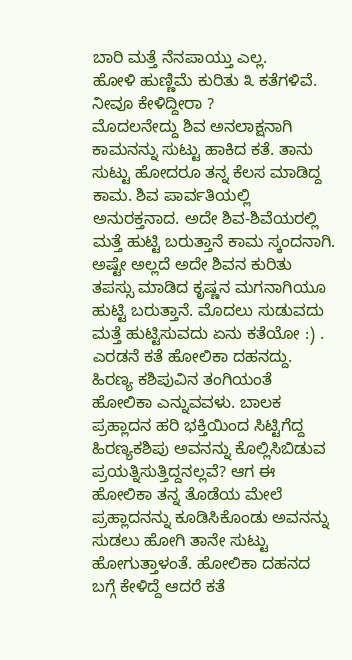ಬಾರಿ ಮತ್ತೆ ನೆನಪಾಯ್ತು ಎಲ್ಲ.
ಹೋಳಿ ಹುಣ್ಣಿಮೆ ಕುರಿತು ೩ ಕತೆಗಳಿವೆ. ನೀವೂ ಕೇಳಿದ್ದೀರಾ ?
ಮೊದಲನೇದ್ದು ಶಿವ ಅನಲಾಕ್ಷನಾಗಿ ಕಾಮನನ್ನು ಸುಟ್ಟು ಹಾಕಿದ ಕತೆ. ತಾನು ಸುಟ್ಟು ಹೋದರೂ ತನ್ನ ಕೆಲಸ ಮಾಡಿದ್ದ ಕಾಮ. ಶಿವ ಪಾರ್ವತಿಯಲ್ಲಿ ಅನುರಕ್ತನಾದ. ಅದೇ ಶಿವ-ಶಿವೆಯರಲ್ಲಿ ಮತ್ತೆ ಹುಟ್ಟಿ ಬರುತ್ತಾನೆ ಕಾಮ ಸ್ಕಂದನಾಗಿ. ಅಷ್ಟೇ ಅಲ್ಲದೆ ಅದೇ ಶಿವನ ಕುರಿತು ತಪಸ್ಸು ಮಾಡಿದ ಕೃಷ್ಣನ ಮಗನಾಗಿಯೂ ಹುಟ್ಟಿ ಬರುತ್ತಾನೆ. ಮೊದಲು ಸುಡುವದು ಮತ್ತೆ ಹುಟ್ಟಿಸುವದು ಏನು ಕತೆಯೋ :) .
ಎರಡನೆ ಕತೆ ಹೋಲಿಕಾ ದಹನದ್ದು. ಹಿರಣ್ಯ ಕಶಿಪುವಿನ ತಂಗಿಯಂತೆ ಹೋಲಿಕಾ ಎನ್ನುವವಳು. ಬಾಲಕ ಪ್ರಹ್ಲಾದನ ಹರಿ ಭಕ್ತಿಯಿಂದ ಸಿಟ್ಟಿಗೆದ್ದ ಹಿರಣ್ಯಕಶಿಪು ಅವನನ್ನು ಕೊಲ್ಲಿಸಿಬಿಡುವ ಪ್ರಯತ್ನಿಸುತ್ತಿದ್ದನಲ್ಲವೆ? ಆಗ ಈ ಹೋಲಿಕಾ ತನ್ನ ತೊಡೆಯ ಮೇಲೆ ಪ್ರಹ್ಲಾದನನ್ನು ಕೂಡಿಸಿಕೊಂಡು ಅವನನ್ನು ಸುಡಲು ಹೋಗಿ ತಾನೇ ಸುಟ್ಟು ಹೋಗುತ್ತಾಳಂತೆ. ಹೋಲಿಕಾ ದಹನದ ಬಗ್ಗೆ ಕೇಳಿದ್ದೆ ಆದರೆ ಕತೆ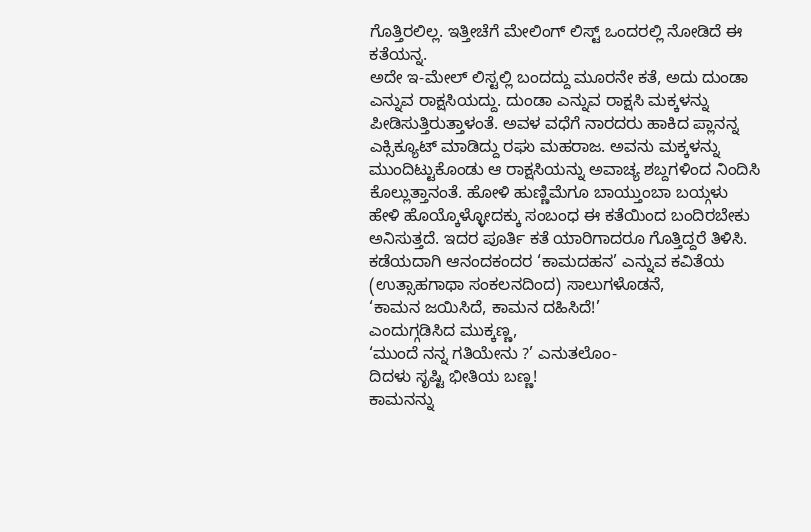ಗೊತ್ತಿರಲಿಲ್ಲ. ಇತ್ತೀಚೆಗೆ ಮೇಲಿಂಗ್ ಲಿಸ್ಟ್ ಒಂದರಲ್ಲಿ ನೋಡಿದೆ ಈ ಕತೆಯನ್ನ.
ಅದೇ ಇ-ಮೇಲ್ ಲಿಸ್ಟಲ್ಲಿ ಬಂದದ್ದು ಮೂರನೇ ಕತೆ, ಅದು ದುಂಡಾ ಎನ್ನುವ ರಾಕ್ಷಸಿಯದ್ದು. ದುಂಡಾ ಎನ್ನುವ ರಾಕ್ಷಸಿ ಮಕ್ಕಳನ್ನು ಪೀಡಿಸುತ್ತಿರುತ್ತಾಳಂತೆ. ಅವಳ ವಧೆಗೆ ನಾರದರು ಹಾಕಿದ ಪ್ಲಾನನ್ನ ಎಕ್ಸಿಕ್ಯೂಟ್ ಮಾಡಿದ್ದು ರಘು ಮಹರಾಜ. ಅವನು ಮಕ್ಕಳನ್ನು ಮುಂದಿಟ್ಟುಕೊಂಡು ಆ ರಾಕ್ಷಸಿಯನ್ನು ಅವಾಚ್ಯ ಶಬ್ದಗಳಿಂದ ನಿಂದಿಸಿ ಕೊಲ್ಲುತ್ತಾನಂತೆ. ಹೋಳಿ ಹುಣ್ಣಿಮೆಗೂ ಬಾಯ್ತುಂಬಾ ಬಯ್ಗಳು ಹೇಳಿ ಹೊಯ್ಕೊಳ್ಳೋದಕ್ಕು ಸಂಬಂಧ ಈ ಕತೆಯಿಂದ ಬಂದಿರಬೇಕು ಅನಿಸುತ್ತದೆ. ಇದರ ಪೂರ್ತಿ ಕತೆ ಯಾರಿಗಾದರೂ ಗೊತ್ತಿದ್ದರೆ ತಿಳಿಸಿ.
ಕಡೆಯದಾಗಿ ಆನಂದಕಂದರ ‘ಕಾಮದಹನ’ ಎನ್ನುವ ಕವಿತೆಯ (ಉತ್ಸಾಹಗಾಥಾ ಸಂಕಲನದಿಂದ) ಸಾಲುಗಳೊಡನೆ,
‘ಕಾಮನ ಜಯಿಸಿದೆ, ಕಾಮನ ದಹಿಸಿದೆ!’
ಎಂದುಗ್ಗಡಿಸಿದ ಮುಕ್ಕಣ್ಣ,
‘ಮುಂದೆ ನನ್ನ ಗತಿಯೇನು ?’ ಎನುತಲೊಂ-
ದಿದಳು ಸೃಷ್ಟಿ ಭೀತಿಯ ಬಣ್ಣ!
ಕಾಮನನ್ನು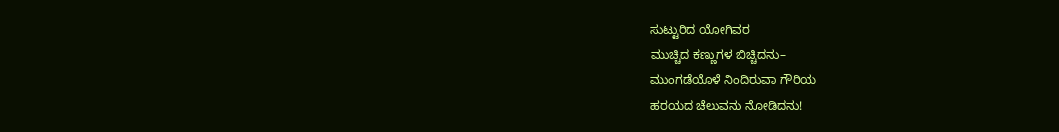ಸುಟ್ಟುರಿದ ಯೋಗಿವರ
ಮುಚ್ಚಿದ ಕಣ್ಣುಗಳ ಬಿಚ್ಚಿದನು–
ಮುಂಗಡೆಯೊಳೆ ನಿಂದಿರುವಾ ಗೌರಿಯ
ಹರಯದ ಚೆಲುವನು ನೋಡಿದನು!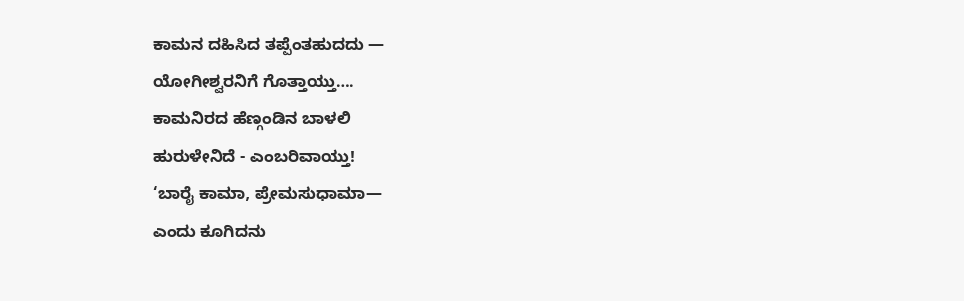ಕಾಮನ ದಹಿಸಿದ ತಪ್ಪೆಂತಹುದದು —
ಯೋಗೀಶ್ವರನಿಗೆ ಗೊತ್ತಾಯ್ತು….
ಕಾಮನಿರದ ಹೆಣ್ಗಂಡಿನ ಬಾಳಲಿ
ಹುರುಳೇನಿದೆ - ಎಂಬರಿವಾಯ್ತು!
‘ಬಾರೈ ಕಾಮಾ, ಪ್ರೇಮಸುಧಾಮಾ—
ಎಂದು ಕೂಗಿದನು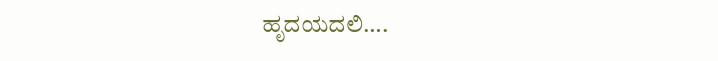ಹೃದಯದಲಿ….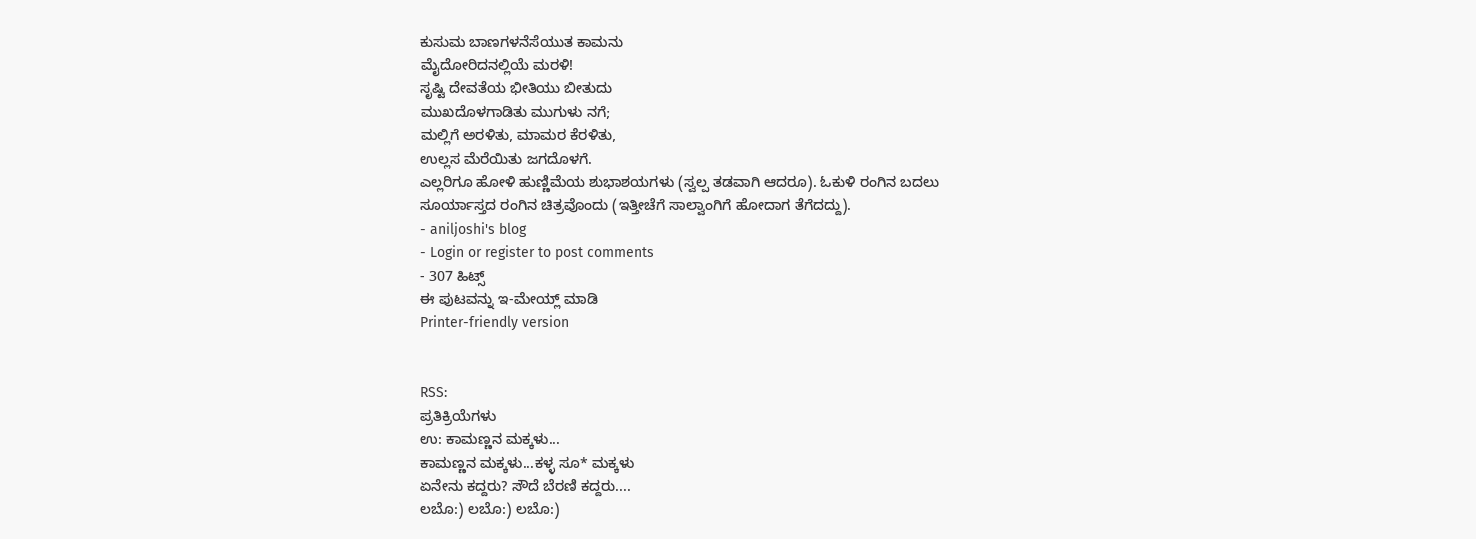ಕುಸುಮ ಬಾಣಗಳನೆಸೆಯುತ ಕಾಮನು
ಮೈದೋರಿದನಲ್ಲಿಯೆ ಮರಳಿ!
ಸೃಷ್ಟಿ ದೇವತೆಯ ಭೀತಿಯು ಬೀತುದು
ಮುಖದೊಳಗಾಡಿತು ಮುಗುಳು ನಗೆ;
ಮಲ್ಲಿಗೆ ಅರಳಿತು, ಮಾಮರ ಕೆರಳಿತು,
ಉಲ್ಲಸ ಮೆರೆಯಿತು ಜಗದೊಳಗೆ.
ಎಲ್ಲರಿಗೂ ಹೋಳಿ ಹುಣ್ಣಿಮೆಯ ಶುಭಾಶಯಗಳು (ಸ್ವಲ್ಪ ತಡವಾಗಿ ಆದರೂ). ಓಕುಳಿ ರಂಗಿನ ಬದಲು ಸೂರ್ಯಾಸ್ತದ ರಂಗಿನ ಚಿತ್ರವೊಂದು (ಇತ್ತೀಚೆಗೆ ಸಾಲ್ವಾಂಗಿಗೆ ಹೋದಾಗ ತೆಗೆದದ್ದು).
- aniljoshi's blog
- Login or register to post comments
- 307 ಹಿಟ್ಸ್
ಈ ಪುಟವನ್ನು ಇ-ಮೇಯ್ಲ್ ಮಾಡಿ
Printer-friendly version


RSS:
ಪ್ರತಿಕ್ರಿಯೆಗಳು
ಉ: ಕಾಮಣ್ಣನ ಮಕ್ಕಳು...
ಕಾಮಣ್ಣನ ಮಕ್ಕಳು...ಕಳ್ಳ ಸೂ* ಮಕ್ಕಳು
ಏನೇನು ಕದ್ದರು? ಸೌದೆ ಬೆರಣಿ ಕದ್ದರು....
ಲಬೊ:) ಲಬೊ:) ಲಬೊ:)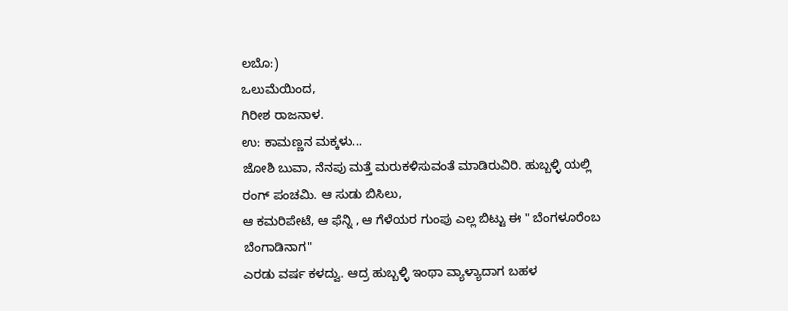ಲಬೊ:)
ಒಲುಮೆಯಿಂದ,
ಗಿರೀಶ ರಾಜನಾಳ.
ಉ: ಕಾಮಣ್ಣನ ಮಕ್ಕಳು...
ಜೋಶಿ ಬುವಾ, ನೆನಪು ಮತ್ತೆ ಮರುಕಳಿಸುವಂತೆ ಮಾಡಿರುವಿರಿ. ಹುಬ್ಬಳ್ಳಿ ಯಲ್ಲಿ ರಂಗ್ ಪಂಚಮಿ. ಆ ಸುಡು ಬಿಸಿಲು,
ಆ ಕಮರಿಪೇಟೆ, ಆ ಫೆನ್ನಿ , ಆ ಗೆಳೆಯರ ಗುಂಪು ಎಲ್ಲ ಬಿಟ್ಟು ಈ " ಬೆಂಗಳೂರೆಂಬ ಬೆಂಗಾಡಿನಾಗ"
ಎರಡು ವರ್ಷ ಕಳದ್ವು. ಆದ್ರ ಹುಬ್ಬಳ್ಳಿ ಇಂಥಾ ವ್ಯಾಳ್ಯಾದಾಗ ಬಹಳ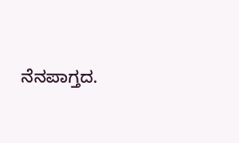ನೆನಪಾಗ್ತದ.